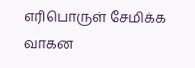எரிபொருள் சேமிக்க வாகன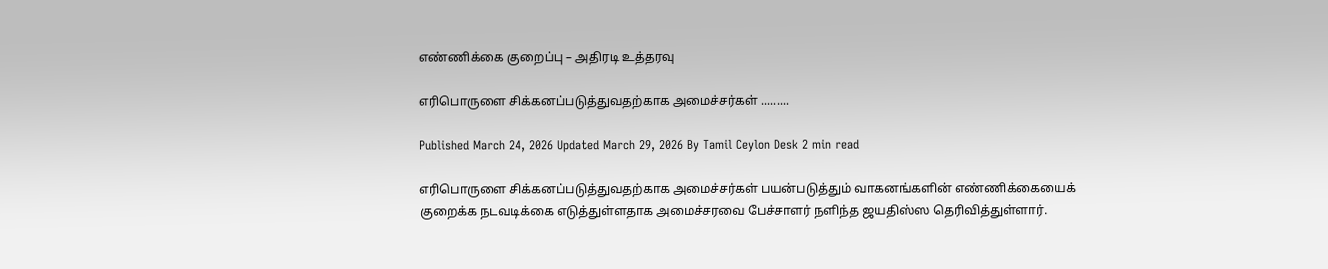எண்ணிக்கை குறைப்பு – அதிரடி உத்தரவு

எரிபொருளை சிக்கனப்படுத்துவதற்காக அமைச்சர்கள் .........

Published March 24, 2026 Updated March 29, 2026 By Tamil Ceylon Desk 2 min read

எரிபொருளை சிக்கனப்படுத்துவதற்காக அமைச்சர்கள் பயன்படுத்தும் வாகனங்களின் எண்ணிக்கையைக் குறைக்க நடவடிக்கை எடுத்துள்ளதாக அமைச்சரவை பேச்சாளர் நளிந்த ஜயதிஸ்ஸ தெரிவித்துள்ளார்.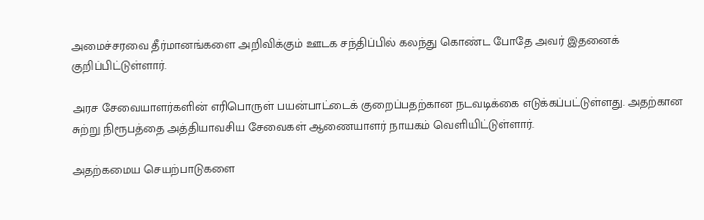அமைச்சரவை தீர்மானங்களை அறிவிக்கும் ஊடக சந்திப்பில் கலந்து கொண்ட போதே அவர் இதனைக் குறிப்பிட்டுள்ளார்.

அரச சேவையாளர்களின் எரிபொருள் பயன்பாட்டைக் குறைப்பதற்கான நடவடிக்கை எடுக்கப்பட்டுள்ளது. அதற்கான சுற்று நிரூபத்தை அத்தியாவசிய சேவைகள் ஆணையாளர் நாயகம் வெளியிட்டுள்ளார்.

அதற்கமைய செயற்பாடுகளை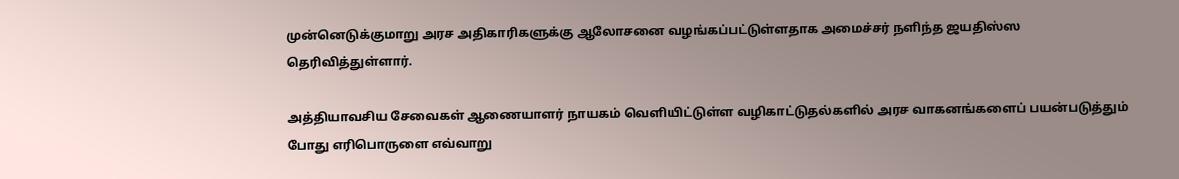முன்னெடுக்குமாறு அரச அதிகாரிகளுக்கு ஆலோசனை வழங்கப்பட்டுள்ளதாக அமைச்சர் நளிந்த ஜயதிஸ்ஸ தெரிவித்துள்ளார்.

அத்தியாவசிய சேவைகள் ஆணையாளர் நாயகம் வெளியிட்டுள்ள வழிகாட்டுதல்களில் அரச வாகனங்களைப் பயன்படுத்தும் போது எரிபொருளை எவ்வாறு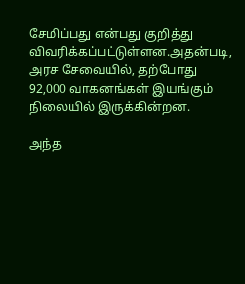சேமிப்பது என்பது குறித்து விவரிக்கப்பட்டுள்ளன.அதன்படி, அரச சேவையில், தற்போது 92,000 வாகனங்கள் இயங்கும் நிலையில் இருக்கின்றன.

அந்த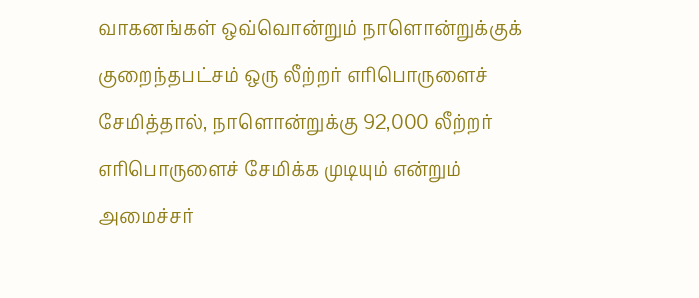வாகனங்கள் ஒவ்வொன்றும் நாளொன்றுக்குக் குறைந்தபட்சம் ஒரு லீற்றர் எரிபொருளைச் சேமித்தால், நாளொன்றுக்கு 92,000 லீற்றர் எரிபொருளைச் சேமிக்க முடியும் என்றும் அமைச்சர்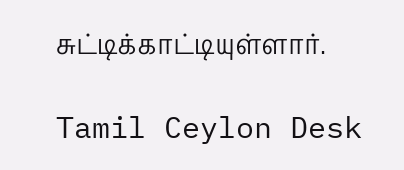சுட்டிக்காட்டியுள்ளார்.

Tamil Ceylon Desk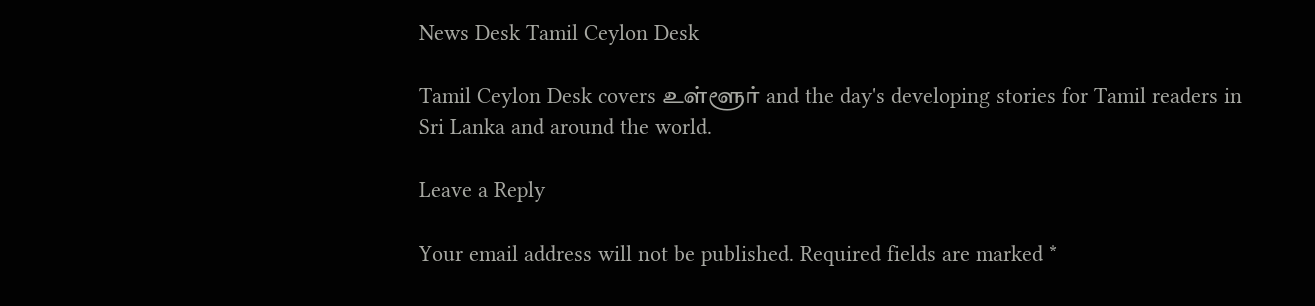News Desk Tamil Ceylon Desk

Tamil Ceylon Desk covers உள்ளூர் and the day's developing stories for Tamil readers in Sri Lanka and around the world.

Leave a Reply

Your email address will not be published. Required fields are marked *